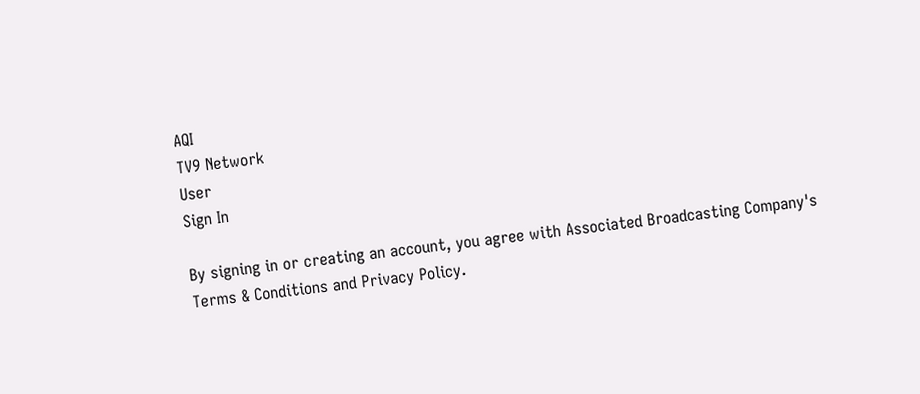AQI
TV9 Network
User
Sign In

By signing in or creating an account, you agree with Associated Broadcasting Company's Terms & Conditions and Privacy Policy.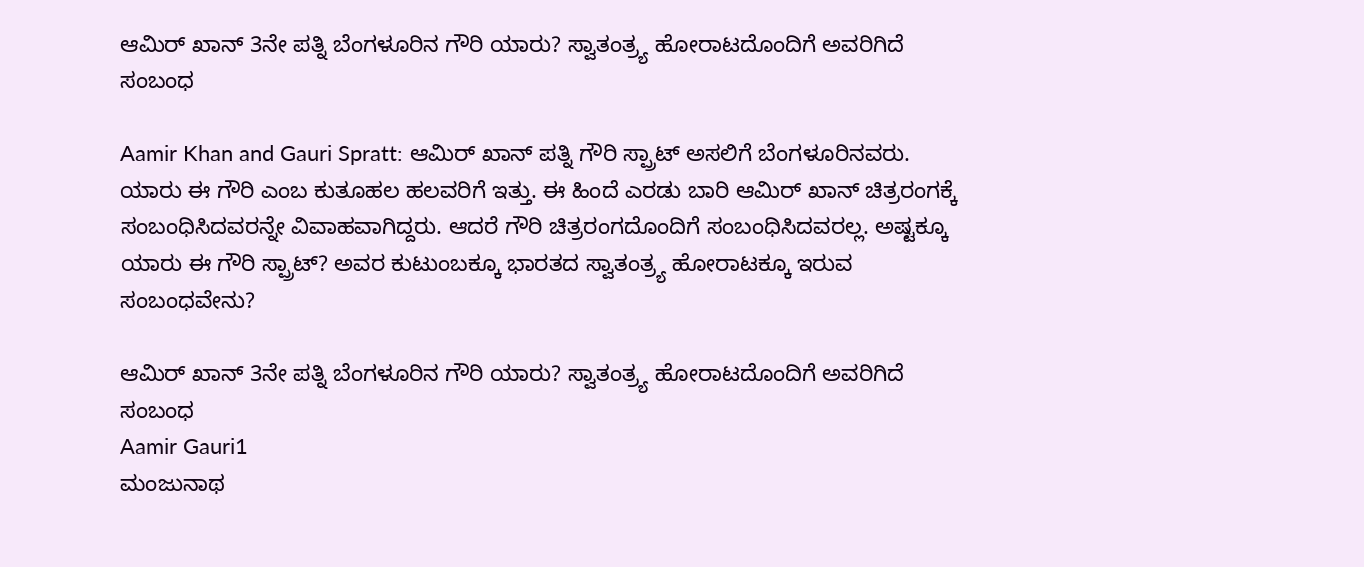ಆಮಿರ್ ಖಾನ್ 3ನೇ ಪತ್ನಿ ಬೆಂಗಳೂರಿನ ಗೌರಿ ಯಾರು? ಸ್ವಾತಂತ್ರ್ಯ ಹೋರಾಟದೊಂದಿಗೆ ಅವರಿಗಿದೆ ಸಂಬಂಧ

Aamir Khan and Gauri Spratt: ಆಮಿರ್ ಖಾನ್ ಪತ್ನಿ ಗೌರಿ ಸ್ಪ್ರಾಟ್ ಅಸಲಿಗೆ ಬೆಂಗಳೂರಿನವರು. ಯಾರು ಈ ಗೌರಿ ಎಂಬ ಕುತೂಹಲ ಹಲವರಿಗೆ ಇತ್ತು. ಈ ಹಿಂದೆ ಎರಡು ಬಾರಿ ಆಮಿರ್ ಖಾನ್ ಚಿತ್ರರಂಗಕ್ಕೆ ಸಂಬಂಧಿಸಿದವರನ್ನೇ ವಿವಾಹವಾಗಿದ್ದರು. ಆದರೆ ಗೌರಿ ಚಿತ್ರರಂಗದೊಂದಿಗೆ ಸಂಬಂಧಿಸಿದವರಲ್ಲ. ಅಷ್ಟಕ್ಕೂ ಯಾರು ಈ ಗೌರಿ ಸ್ಪ್ರಾಟ್? ಅವರ ಕುಟುಂಬಕ್ಕೂ ಭಾರತದ ಸ್ವಾತಂತ್ರ್ಯ ಹೋರಾಟಕ್ಕೂ ಇರುವ ಸಂಬಂಧವೇನು?

ಆಮಿರ್ ಖಾನ್ 3ನೇ ಪತ್ನಿ ಬೆಂಗಳೂರಿನ ಗೌರಿ ಯಾರು? ಸ್ವಾತಂತ್ರ್ಯ ಹೋರಾಟದೊಂದಿಗೆ ಅವರಿಗಿದೆ ಸಂಬಂಧ
Aamir Gauri1
ಮಂಜುನಾಥ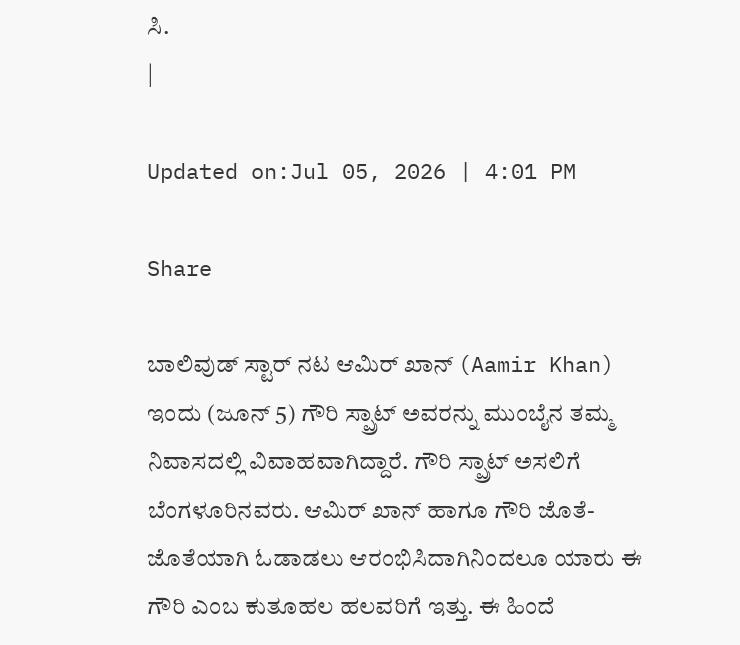ಸಿ.
|

Updated on:Jul 05, 2026 | 4:01 PM

Share

ಬಾಲಿವುಡ್ ಸ್ಟಾರ್ ನಟ ಆಮಿರ್ ಖಾನ್ (Aamir Khan) ಇಂದು (ಜೂನ್ 5) ಗೌರಿ ಸ್ಪ್ರಾಟ್ ಅವರನ್ನು ಮುಂಬೈನ ತಮ್ಮ ನಿವಾಸದಲ್ಲಿ ವಿವಾಹವಾಗಿದ್ದಾರೆ. ಗೌರಿ ಸ್ಪ್ರಾಟ್ ಅಸಲಿಗೆ ಬೆಂಗಳೂರಿನವರು. ಆಮಿರ್ ಖಾನ್ ಹಾಗೂ ಗೌರಿ ಜೊತೆ-ಜೊತೆಯಾಗಿ ಓಡಾಡಲು ಆರಂಭಿಸಿದಾಗಿನಿಂದಲೂ ಯಾರು ಈ ಗೌರಿ ಎಂಬ ಕುತೂಹಲ ಹಲವರಿಗೆ ಇತ್ತು. ಈ ಹಿಂದೆ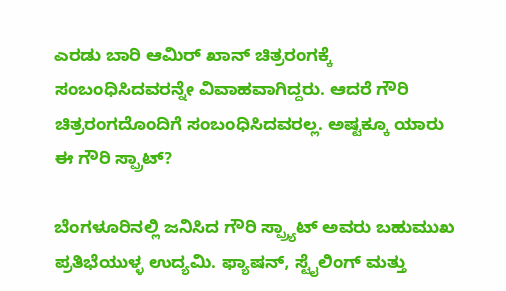ಎರಡು ಬಾರಿ ಆಮಿರ್ ಖಾನ್ ಚಿತ್ರರಂಗಕ್ಕೆ ಸಂಬಂಧಿಸಿದವರನ್ನೇ ವಿವಾಹವಾಗಿದ್ದರು. ಆದರೆ ಗೌರಿ ಚಿತ್ರರಂಗದೊಂದಿಗೆ ಸಂಬಂಧಿಸಿದವರಲ್ಲ. ಅಷ್ಟಕ್ಕೂ ಯಾರು ಈ ಗೌರಿ ಸ್ಪ್ರಾಟ್?

ಬೆಂಗಳೂರಿನಲ್ಲಿ ಜನಿಸಿದ ಗೌರಿ ಸ್ಪ್ರ್ಯಾಟ್ ಅವರು ಬಹುಮುಖ ಪ್ರತಿಭೆಯುಳ್ಳ ಉದ್ಯಮಿ. ಫ್ಯಾಷನ್, ಸ್ಟೈಲಿಂಗ್ ಮತ್ತು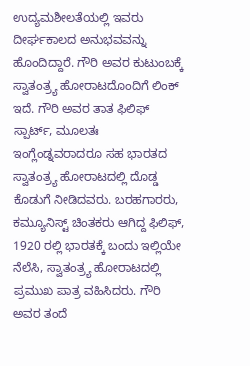ಉದ್ಯಮಶೀಲತೆಯಲ್ಲಿ ಇವರು ದೀರ್ಘಕಾಲದ ಅನುಭವವನ್ನು ಹೊಂದಿದ್ದಾರೆ. ಗೌರಿ ಅವರ ಕುಟುಂಬಕ್ಕೆ ಸ್ವಾತಂತ್ರ್ಯ ಹೋರಾಟದೊಂದಿಗೆ ಲಿಂಕ್ ಇದೆ. ಗೌರಿ ಅವರ ತಾತ ಫಿಲಿಫ್ ಸ್ಪಾರ್ಟ್, ಮೂಲತಃ ಇಂಗ್ಲೆಂಡ್ನವರಾದರೂ ಸಹ ಭಾರತದ ಸ್ವಾತಂತ್ರ್ಯ ಹೋರಾಟದಲ್ಲಿ ದೊಡ್ಡ ಕೊಡುಗೆ ನೀಡಿದವರು. ಬರಹಗಾರರು, ಕಮ್ಯೂನಿಸ್ಟ್ ಚಿಂತಕರು ಆಗಿದ್ದ ಫಿಲಿಫ್, 1920 ರಲ್ಲಿ ಭಾರತಕ್ಕೆ ಬಂದು ಇಲ್ಲಿಯೇ ನೆಲೆಸಿ, ಸ್ವಾತಂತ್ರ್ಯ ಹೋರಾಟದಲ್ಲಿ ಪ್ರಮುಖ ಪಾತ್ರ ವಹಿಸಿದರು. ಗೌರಿ ಅವರ ತಂದೆ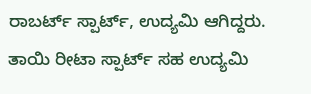ರಾಬರ್ಟ್ ಸ್ಪಾರ್ಟ್, ಉದ್ಯಮಿ ಆಗಿದ್ದರು. ತಾಯಿ ರೀಟಾ ಸ್ಪಾರ್ಟ್ ಸಹ ಉದ್ಯಮಿ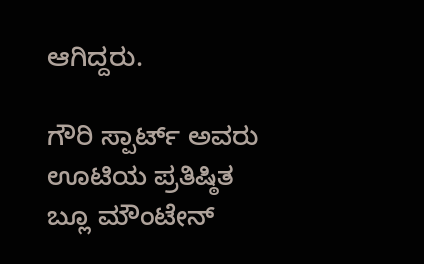ಆಗಿದ್ದರು.

ಗೌರಿ ಸ್ಪಾರ್ಟ್ ಅವರು ಊಟಿಯ ಪ್ರತಿಷ್ಠಿತ ಬ್ಲೂ ಮೌಂಟೇನ್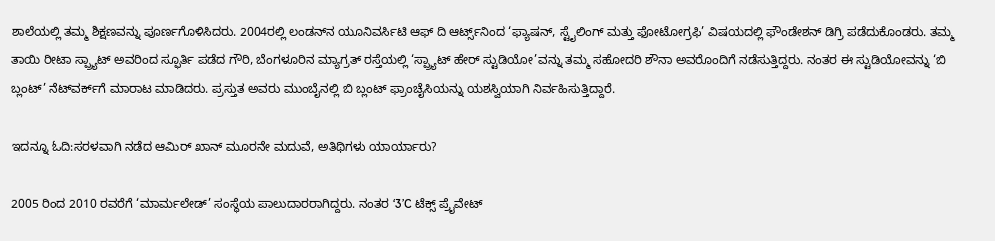ಶಾಲೆಯಲ್ಲಿ ತಮ್ಮ ಶಿಕ್ಷಣವನ್ನು ಪೂರ್ಣಗೊಳಿಸಿದರು. 2004ರಲ್ಲಿ ಲಂಡನ್‌ನ ಯೂನಿವರ್ಸಿಟಿ ಆಫ್ ದಿ ಆರ್ಟ್ಸ್‌ನಿಂದ ‘ಫ್ಯಾಷನ್, ಸ್ಟೈಲಿಂಗ್ ಮತ್ತು ಫೋಟೋಗ್ರಫಿ’ ವಿಷಯದಲ್ಲಿ ಫೌಂಡೇಶನ್ ಡಿಗ್ರಿ ಪಡೆದುಕೊಂಡರು. ತಮ್ಮ ತಾಯಿ ರೀಟಾ ಸ್ಪ್ರ್ಯಾಟ್ ಅವರಿಂದ ಸ್ಫೂರ್ತಿ ಪಡೆದ ಗೌರಿ, ಬೆಂಗಳೂರಿನ ಮ್ಯಾಗ್ರತ್ ರಸ್ತೆಯಲ್ಲಿ ‘ಸ್ಪ್ರ್ಯಾಟ್ ಹೇರ್ ಸ್ಟುಡಿಯೋ’ವನ್ನು ತಮ್ಮ ಸಹೋದರಿ ಶೌನಾ ಅವರೊಂದಿಗೆ ನಡೆಸುತ್ತಿದ್ದರು. ನಂತರ ಈ ಸ್ಟುಡಿಯೋವನ್ನು ‘ಬಿ ಬ್ಲಂಟ್’ ನೆಟ್‌ವರ್ಕ್‌ಗೆ ಮಾರಾಟ ಮಾಡಿದರು. ಪ್ರಸ್ತುತ ಅವರು ಮುಂಬೈನಲ್ಲಿ ಬಿ ಬ್ಲಂಟ್ ಫ್ರಾಂಚೈಸಿಯನ್ನು ಯಶಸ್ವಿಯಾಗಿ ನಿರ್ವಹಿಸುತ್ತಿದ್ದಾರೆ.

ಇದನ್ನೂ ಓದಿ:ಸರಳವಾಗಿ ನಡೆದ ಆಮಿರ್ ಖಾನ್ ಮೂರನೇ ಮದುವೆ, ಅತಿಥಿಗಳು ಯಾರ್ಯಾರು?

2005 ರಿಂದ 2010 ರವರೆಗೆ ‘ಮಾರ್ಮಲೇಡ್’ ಸಂಸ್ಥೆಯ ಪಾಲುದಾರರಾಗಿದ್ದರು. ನಂತರ ‘3’C ಟೆಕ್ಸ್ ಪ್ರೈವೇಟ್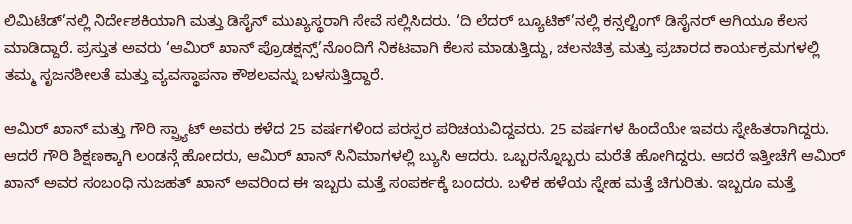ಲಿಮಿಟೆಡ್’ನಲ್ಲಿ ನಿರ್ದೇಶಕಿಯಾಗಿ ಮತ್ತು ಡಿಸೈನ್ ಮುಖ್ಯಸ್ಥರಾಗಿ ಸೇವೆ ಸಲ್ಲಿಸಿದರು. ‘ದಿ ಲೆದರ್ ಬ್ಯೂಟಿಕ್’ನಲ್ಲಿ ಕನ್ಸಲ್ಟಿಂಗ್ ಡಿಸೈನರ್ ಆಗಿಯೂ ಕೆಲಸ ಮಾಡಿದ್ದಾರೆ. ಪ್ರಸ್ತುತ ಅವರು ‘ಆಮಿರ್ ಖಾನ್ ಪ್ರೊಡಕ್ಷನ್ಸ್’ನೊಂದಿಗೆ ನಿಕಟವಾಗಿ ಕೆಲಸ ಮಾಡುತ್ತಿದ್ದು, ಚಲನಚಿತ್ರ ಮತ್ತು ಪ್ರಚಾರದ ಕಾರ್ಯಕ್ರಮಗಳಲ್ಲಿ ತಮ್ಮ ಸೃಜನಶೀಲತೆ ಮತ್ತು ವ್ಯವಸ್ಥಾಪನಾ ಕೌಶಲವನ್ನು ಬಳಸುತ್ತಿದ್ದಾರೆ.

ಆಮಿರ್ ಖಾನ್ ಮತ್ತು ಗೌರಿ ಸ್ಪ್ರ್ಯಾಟ್ ಅವರು ಕಳೆದ 25 ವರ್ಷಗಳಿಂದ ಪರಸ್ಪರ ಪರಿಚಯವಿದ್ದವರು. 25 ವರ್ಷಗಳ ಹಿಂದೆಯೇ ಇವರು ಸ್ನೇಹಿತರಾಗಿದ್ದರು. ಆದರೆ ಗೌರಿ ಶಿಕ್ಷಣಕ್ಕಾಗಿ ಲಂಡನ್ಗೆ ಹೋದರು, ಆಮಿರ್ ಖಾನ್ ಸಿನಿಮಾಗಳಲ್ಲಿ ಬ್ಯುಸಿ ಆದರು. ಒಬ್ಬರನ್ನೊಬ್ಬರು ಮರೆತೆ ಹೋಗಿದ್ದರು. ಆದರೆ ಇತ್ತೀಚೆಗೆ ಆಮಿರ್ ಖಾನ್ ಅವರ ಸಂಬಂಧಿ ನುಜಹತ್ ಖಾನ್ ಅವರಿಂದ ಈ ಇಬ್ಬರು ಮತ್ತೆ ಸಂಪರ್ಕಕ್ಕೆ ಬಂದರು. ಬಳಿಕ ಹಳೆಯ ಸ್ನೇಹ ಮತ್ತೆ ಚಿಗುರಿತು. ಇಬ್ಬರೂ ಮತ್ತೆ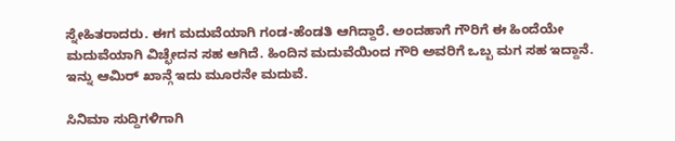ಸ್ನೇಹಿತರಾದರು. ಈಗ ಮದುವೆಯಾಗಿ ಗಂಡ-ಹೆಂಡತಿ ಆಗಿದ್ದಾರೆ. ಅಂದಹಾಗೆ ಗೌರಿಗೆ ಈ ಹಿಂದೆಯೇ ಮದುವೆಯಾಗಿ ವಿಚ್ಛೇದನ ಸಹ ಆಗಿದೆ. ಹಿಂದಿನ ಮದುವೆಯಿಂದ ಗೌರಿ ಅವರಿಗೆ ಒಬ್ಬ ಮಗ ಸಹ ಇದ್ದಾನೆ. ಇನ್ನು ಆಮಿರ್ ಖಾನ್ಗೆ ಇದು ಮೂರನೇ ಮದುವೆ.

ಸಿನಿಮಾ ಸುದ್ದಿಗಳಿಗಾಗಿ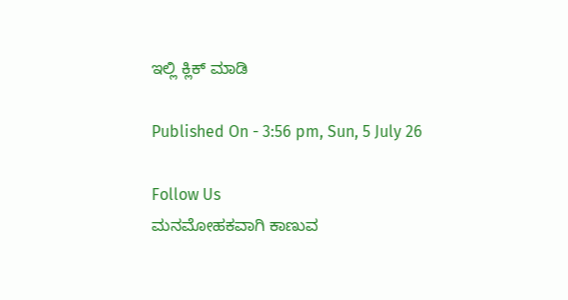ಇಲ್ಲಿ ಕ್ಲಿಕ್ ಮಾಡಿ

Published On - 3:56 pm, Sun, 5 July 26

Follow Us
ಮನಮೋಹಕವಾಗಿ ಕಾಣುವ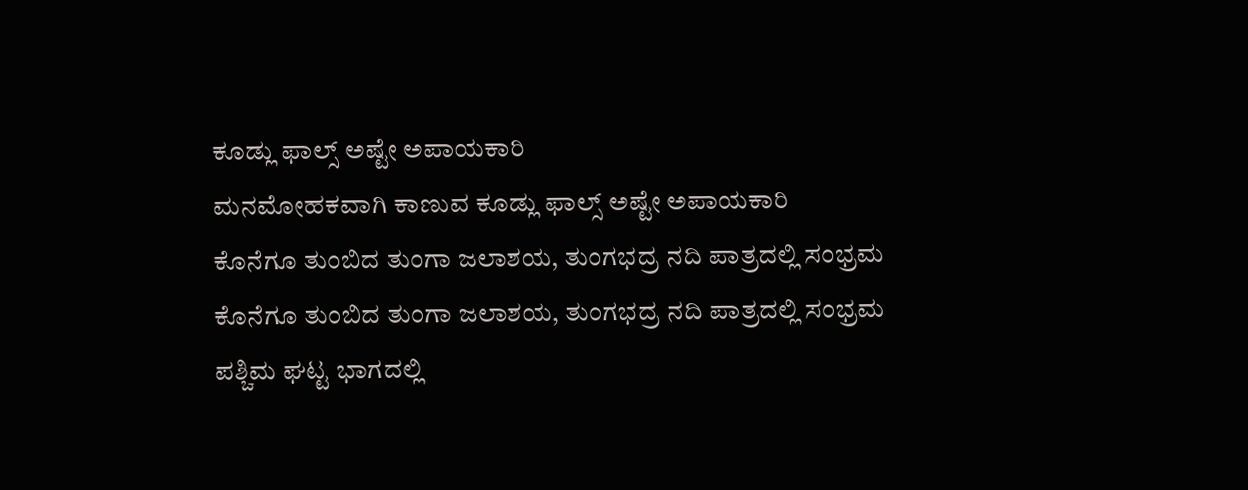ಕೂಡ್ಲು ಫಾಲ್ಸ್ ಅಷ್ಟೇ ಅಪಾಯಕಾರಿ
ಮನಮೋಹಕವಾಗಿ ಕಾಣುವ ಕೂಡ್ಲು ಫಾಲ್ಸ್ ಅಷ್ಟೇ ಅಪಾಯಕಾರಿ
ಕೊನೆಗೂ ತುಂಬಿದ ತುಂಗಾ ಜಲಾಶಯ, ತುಂಗಭದ್ರ ನದಿ ಪಾತ್ರದಲ್ಲಿ ಸಂಭ್ರಮ
ಕೊನೆಗೂ ತುಂಬಿದ ತುಂಗಾ ಜಲಾಶಯ, ತುಂಗಭದ್ರ ನದಿ ಪಾತ್ರದಲ್ಲಿ ಸಂಭ್ರಮ
ಪಶ್ಚಿಮ ಘಟ್ಟ ಭಾಗದಲ್ಲಿ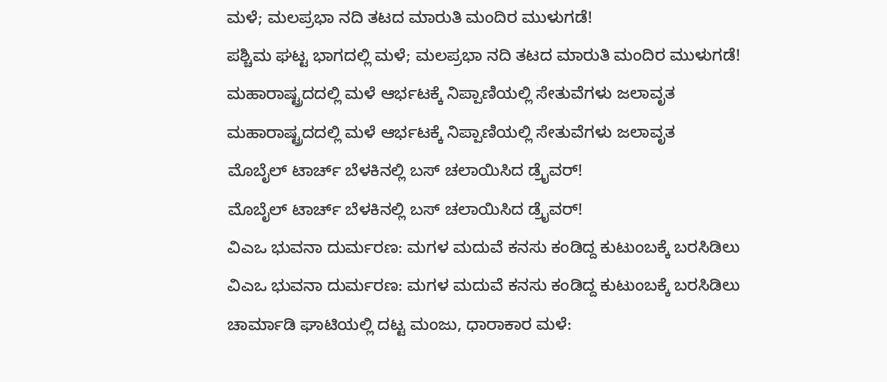ಮಳೆ; ಮಲಪ್ರಭಾ ನದಿ ತಟದ ಮಾರುತಿ ಮಂದಿರ ಮುಳುಗಡೆ!
ಪಶ್ಚಿಮ ಘಟ್ಟ ಭಾಗದಲ್ಲಿ ಮಳೆ; ಮಲಪ್ರಭಾ ನದಿ ತಟದ ಮಾರುತಿ ಮಂದಿರ ಮುಳುಗಡೆ!
ಮಹಾರಾಷ್ಟ್ರದದಲ್ಲಿ ಮಳೆ ಆರ್ಭಟಕ್ಕೆ ನಿಪ್ಪಾಣಿಯಲ್ಲಿ ಸೇತುವೆಗಳು ಜಲಾವೃತ
ಮಹಾರಾಷ್ಟ್ರದದಲ್ಲಿ ಮಳೆ ಆರ್ಭಟಕ್ಕೆ ನಿಪ್ಪಾಣಿಯಲ್ಲಿ ಸೇತುವೆಗಳು ಜಲಾವೃತ
ಮೊಬೈಲ್ ಟಾರ್ಚ್ ಬೆಳಕಿನಲ್ಲಿ ಬಸ್ ಚಲಾಯಿಸಿದ ಡ್ರೈವರ್!
ಮೊಬೈಲ್ ಟಾರ್ಚ್ ಬೆಳಕಿನಲ್ಲಿ ಬಸ್ ಚಲಾಯಿಸಿದ ಡ್ರೈವರ್!
ವಿಎಒ ಭುವನಾ ದುರ್ಮರಣ: ಮಗಳ ಮದುವೆ ಕನಸು ಕಂಡಿದ್ದ ಕುಟುಂಬಕ್ಕೆ ಬರಸಿಡಿಲು
ವಿಎಒ ಭುವನಾ ದುರ್ಮರಣ: ಮಗಳ ಮದುವೆ ಕನಸು ಕಂಡಿದ್ದ ಕುಟುಂಬಕ್ಕೆ ಬರಸಿಡಿಲು
ಚಾರ್ಮಾಡಿ ಘಾಟಿಯಲ್ಲಿ ದಟ್ಟ ಮಂಜು, ಧಾರಾಕಾರ ಮಳೆ: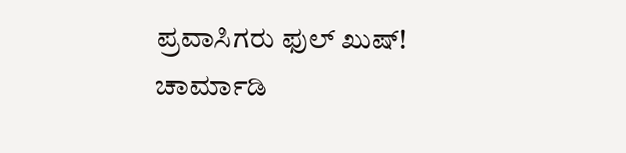ಪ್ರವಾಸಿಗರು ಫುಲ್ ಖುಷ್!
ಚಾರ್ಮಾಡಿ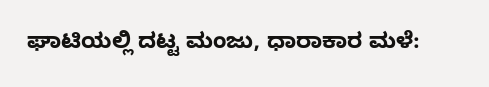ಘಾಟಿಯಲ್ಲಿ ದಟ್ಟ ಮಂಜು, ಧಾರಾಕಾರ ಮಳೆ: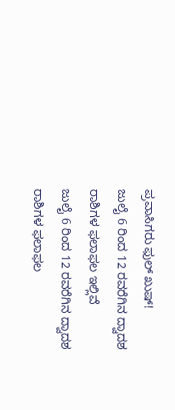ಪ್ರವಾಸಿಗರು ಫುಲ್ ಖುಷ್!
ಜುಲೈ 6 ರಿಂದ 12 ರವರೆಗಿನ ದ್ವಾದಶ ರಾಶಿಗಳ ಫಲಾಫಲ ಇಲ್ಲಿವೆ
ಜುಲೈ 6 ರಿಂದ 12 ರವರೆಗಿನ ದ್ವಾದಶ ರಾಶಿಗಳ ಫಲಾಫಲ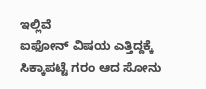ಇಲ್ಲಿವೆ
ಐಫೋನ್ ವಿಷಯ ಎತ್ತಿದ್ದಕ್ಕೆ ಸಿಕ್ಕಾಪಟ್ಟೆ ಗರಂ ಆದ ಸೋನು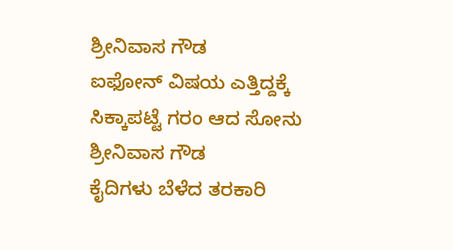ಶ್ರೀನಿವಾಸ ಗೌಡ
ಐಫೋನ್ ವಿಷಯ ಎತ್ತಿದ್ದಕ್ಕೆ ಸಿಕ್ಕಾಪಟ್ಟೆ ಗರಂ ಆದ ಸೋನು ಶ್ರೀನಿವಾಸ ಗೌಡ
ಕೈದಿಗಳು ಬೆಳೆದ ತರಕಾರಿ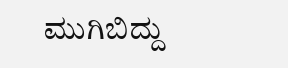ಮುಗಿಬಿದ್ದು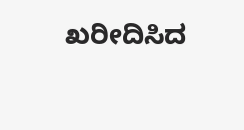ಖರೀದಿಸಿದ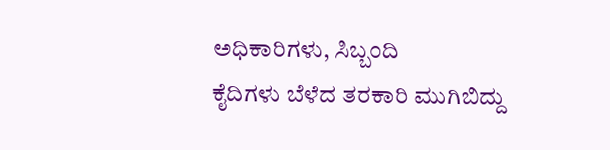ಅಧಿಕಾರಿಗಳು, ಸಿಬ್ಬಂದಿ
ಕೈದಿಗಳು ಬೆಳೆದ ತರಕಾರಿ ಮುಗಿಬಿದ್ದು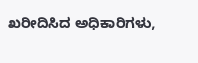ಖರೀದಿಸಿದ ಅಧಿಕಾರಿಗಳು,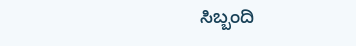ಸಿಬ್ಬಂದಿ